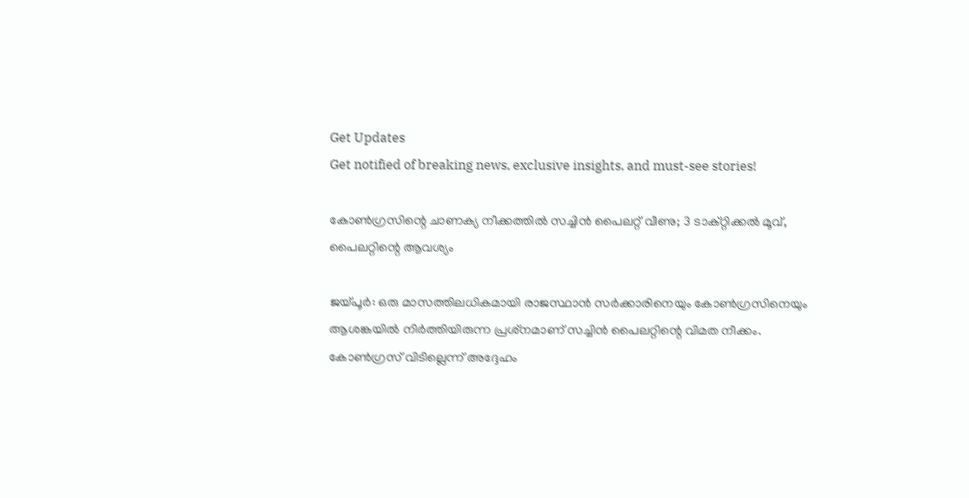Get Updates
Get notified of breaking news, exclusive insights, and must-see stories!

കോണ്‍ഗ്രസിന്റെ ചാണക്യ നീക്കത്തില്‍ സച്ചിന്‍ പൈലറ്റ് വീണു; 3 ടാക്റ്റിക്കല്‍ മൂവ്, പൈലറ്റിന്റെ ആവശ്യം

ജയ്പൂര്‍: ഒരു മാസത്തിലധികമായി രാജസ്ഥാന്‍ സര്‍ക്കാരിനെയും കോണ്‍ഗ്രസിനെയും ആശങ്കയില്‍ നിര്‍ത്തിയിരുന്ന പ്രശ്‌നമാണ് സച്ചിന്‍ പൈലറ്റിന്റെ വിമത നീക്കം. കോണ്‍ഗ്രസ് വിടില്ലെന്ന് അദ്ദേഹം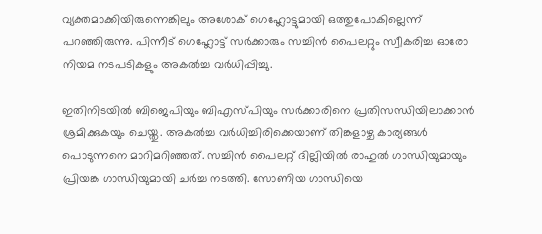വ്യക്തമാക്കിയിരുന്നെങ്കിലും അശോക് ഗെഹ്ലോട്ടുമായി ഒത്തുപോകില്ലെന്ന് പറഞ്ഞിരുന്നു. പിന്നീട് ഗെഹ്ലോട്ട് സര്‍ക്കാരും സച്ചിന്‍ പൈലറ്റും സ്വീകരിച്ച ഓരോ നിയമ നടപടികളും അകല്‍ച്ച വര്‍ധിപ്പിച്ചു.

ഇതിനിടയില്‍ ബിജെപിയും ബിഎസ്പിയും സര്‍ക്കാരിനെ പ്രതിസന്ധിയിലാക്കാന്‍ ശ്രമിക്കുകയും ചെയ്തു. അകല്‍ച്ച വര്‍ധിച്ചിരിക്കെയാണ് തിങ്കളാഴ്ച കാര്യങ്ങള്‍ പൊടുന്നനെ മാറിമറിഞ്ഞത്. സച്ചിന്‍ പൈലറ്റ് ദില്ലിയില്‍ രാഹുല്‍ ഗാന്ധിയുമായും പ്രിയങ്ക ഗാന്ധിയുമായി ചര്‍ച്ച നടത്തി. സോണിയ ഗാന്ധിയെ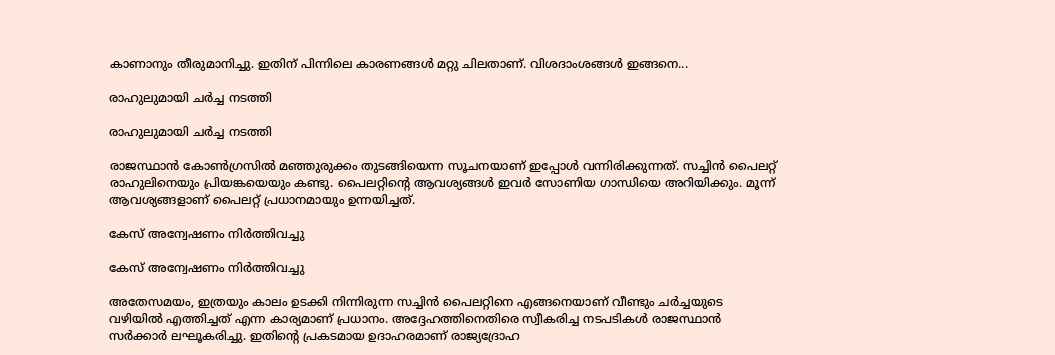കാണാനും തീരുമാനിച്ചു. ഇതിന് പിന്നിലെ കാരണങ്ങള്‍ മറ്റു ചിലതാണ്. വിശദാംശങ്ങള്‍ ഇങ്ങനെ...

രാഹുലുമായി ചര്‍ച്ച നടത്തി

രാഹുലുമായി ചര്‍ച്ച നടത്തി

രാജസ്ഥാന്‍ കോണ്‍ഗ്രസില്‍ മഞ്ഞുരുക്കം തുടങ്ങിയെന്ന സൂചനയാണ് ഇപ്പോള്‍ വന്നിരിക്കുന്നത്. സച്ചിന്‍ പൈലറ്റ് രാഹുലിനെയും പ്രിയങ്കയെയും കണ്ടു. പൈലറ്റിന്റെ ആവശ്യങ്ങള്‍ ഇവര്‍ സോണിയ ഗാന്ധിയെ അറിയിക്കും. മൂന്ന് ആവശ്യങ്ങളാണ് പൈലറ്റ് പ്രധാനമായും ഉന്നയിച്ചത്.

കേസ് അന്വേഷണം നിര്‍ത്തിവച്ചു

കേസ് അന്വേഷണം നിര്‍ത്തിവച്ചു

അതേസമയം, ഇത്രയും കാലം ഉടക്കി നിന്നിരുന്ന സച്ചിന്‍ പൈലറ്റിനെ എങ്ങനെയാണ് വീണ്ടും ചര്‍ച്ചയുടെ വഴിയില്‍ എത്തിച്ചത് എന്ന കാര്യമാണ് പ്രധാനം. അദ്ദേഹത്തിനെതിരെ സ്വീകരിച്ച നടപടികള്‍ രാജസ്ഥാന്‍ സര്‍ക്കാര്‍ ലഘൂകരിച്ചു. ഇതിന്റെ പ്രകടമായ ഉദാഹരമാണ് രാജ്യദ്രോഹ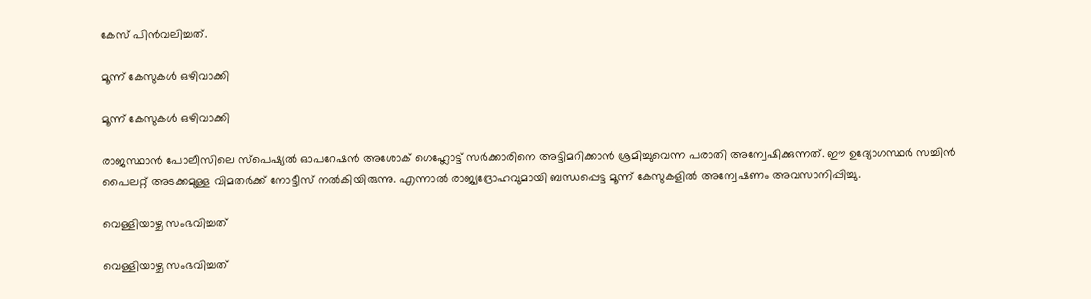കേസ് പിന്‍വലിച്ചത്.

മൂന്ന് കേസുകള്‍ ഒഴിവാക്കി

മൂന്ന് കേസുകള്‍ ഒഴിവാക്കി

രാജസ്ഥാന്‍ പോലീസിലെ സ്‌പെഷ്യല്‍ ഓപറേഷന്‍ അശോക് ഗെഹ്ലോട്ട് സര്‍ക്കാരിനെ അട്ടിമറിക്കാന്‍ ശ്രമിച്ചുവെന്ന പരാതി അന്വേഷിക്കുന്നത്. ഈ ഉദ്യോഗസ്ഥര്‍ സച്ചിന്‍ പൈലറ്റ് അടക്കമുള്ള വിമതര്‍ക്ക് നോട്ടീസ് നല്‍കിയിരുന്നു. എന്നാല്‍ രാജ്യദ്രോഹവുമായി ബന്ധപ്പെട്ട മൂന്ന് കേസുകളില്‍ അന്വേഷണം അവസാനിപ്പിച്ചു.

വെള്ളിയാഴ്ച സംഭവിച്ചത്

വെള്ളിയാഴ്ച സംഭവിച്ചത്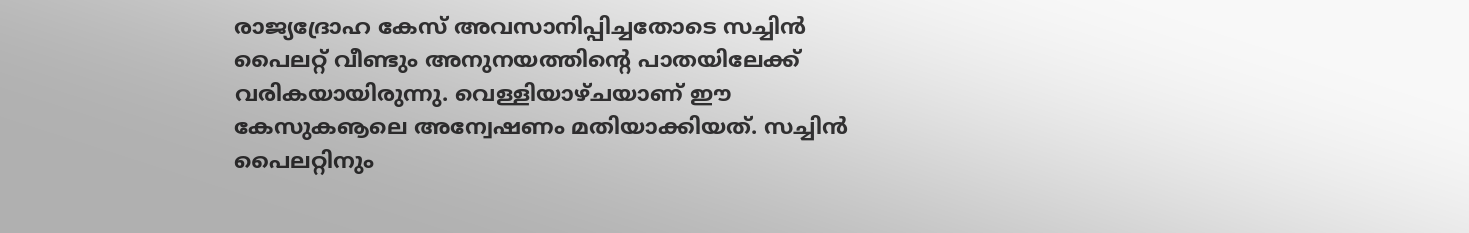രാജ്യദ്രോഹ കേസ് അവസാനിപ്പിച്ചതോടെ സച്ചിന്‍ പൈലറ്റ് വീണ്ടും അനുനയത്തിന്റെ പാതയിലേക്ക് വരികയായിരുന്നു. വെള്ളിയാഴ്ചയാണ് ഈ കേസുകൡലെ അന്വേഷണം മതിയാക്കിയത്. സച്ചിന്‍ പൈലറ്റിനും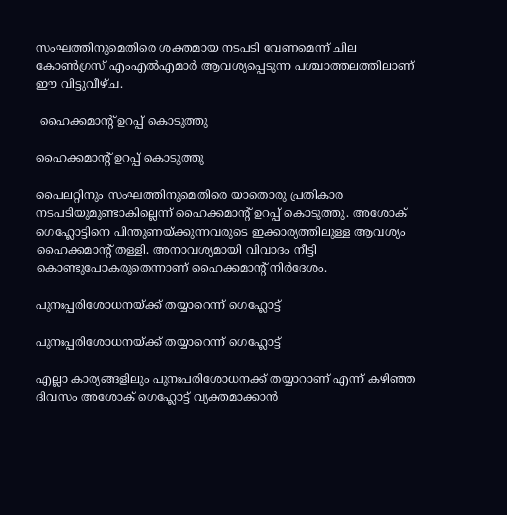സംഘത്തിനുമെതിരെ ശക്തമായ നടപടി വേണമെന്ന് ചില കോണ്‍ഗ്രസ് എംഎല്‍എമാര്‍ ആവശ്യപ്പെടുന്ന പശ്ചാത്തലത്തിലാണ് ഈ വിട്ടുവീഴ്ച.

 ഹൈക്കമാന്റ് ഉറപ്പ് കൊടുത്തു

ഹൈക്കമാന്റ് ഉറപ്പ് കൊടുത്തു

പൈലറ്റിനും സംഘത്തിനുമെതിരെ യാതൊരു പ്രതികാര നടപടിയുമുണ്ടാകില്ലെന്ന് ഹൈക്കമാന്റ് ഉറപ്പ് കൊടുത്തു. അശോക് ഗെഹ്ലോട്ടിനെ പിന്തുണയ്ക്കുന്നവരുടെ ഇക്കാര്യത്തിലുള്ള ആവശ്യം ഹൈക്കമാന്റ് തള്ളി. അനാവശ്യമായി വിവാദം നീട്ടി കൊണ്ടുപോകരുതെന്നാണ് ഹൈക്കമാന്റ് നിര്‍ദേശം.

പുനഃപ്പരിശോധനയ്ക്ക് തയ്യാറെന്ന് ഗെഹ്ലോട്ട്

പുനഃപ്പരിശോധനയ്ക്ക് തയ്യാറെന്ന് ഗെഹ്ലോട്ട്

എല്ലാ കാര്യങ്ങളിലും പുനഃപരിശോധനക്ക് തയ്യാറാണ് എന്ന് കഴിഞ്ഞ ദിവസം അശോക് ഗെഹ്ലോട്ട് വ്യക്തമാക്കാന്‍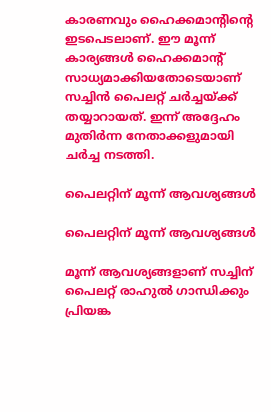കാരണവും ഹൈക്കമാന്റിന്റെ ഇടപെടലാണ്. ഈ മൂന്ന് കാര്യങ്ങള്‍ ഹൈക്കമാന്റ് സാധ്യമാക്കിയതോടെയാണ് സച്ചിന്‍ പൈലറ്റ് ചര്‍ച്ചയ്ക്ക് തയ്യാറായത്. ഇന്ന് അദ്ദേഹം മുതിര്‍ന്ന നേതാക്കളുമായി ചര്‍ച്ച നടത്തി.

പൈലറ്റിന് മൂന്ന് ആവശ്യങ്ങള്‍

പൈലറ്റിന് മൂന്ന് ആവശ്യങ്ങള്‍

മൂന്ന് ആവശ്യങ്ങളാണ് സച്ചിന് പൈലറ്റ് രാഹുല്‍ ഗാന്ധിക്കും പ്രിയങ്ക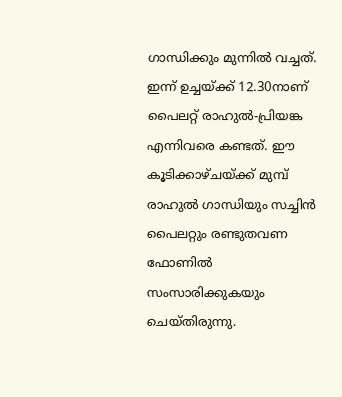ഗാന്ധിക്കും മുന്നില്‍ വച്ചത്. ഇന്ന് ഉച്ചയ്ക്ക് 12.30നാണ് പൈലറ്റ് രാഹുല്‍-പ്രിയങ്ക എന്നിവരെ കണ്ടത്. ഈ കൂടിക്കാഴ്ചയ്ക്ക് മുമ്പ് രാഹുല്‍ ഗാന്ധിയും സച്ചിന്‍ പൈലറ്റും രണ്ടുതവണ ഫോണില്‍ സംസാരിക്കുകയും ചെയ്തിരുന്നു.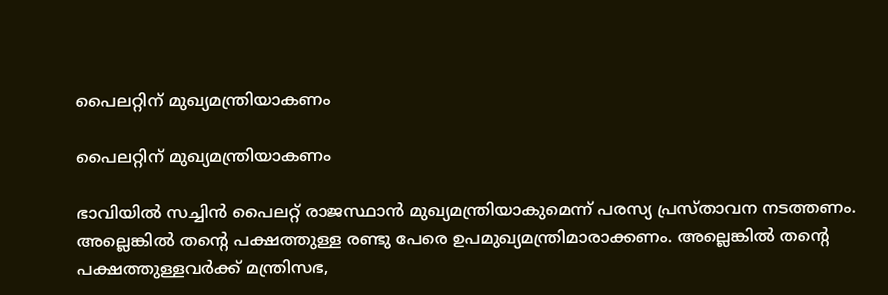പൈലറ്റിന് മുഖ്യമന്ത്രിയാകണം

പൈലറ്റിന് മുഖ്യമന്ത്രിയാകണം

ഭാവിയില്‍ സച്ചിന്‍ പൈലറ്റ് രാജസ്ഥാന്‍ മുഖ്യമന്ത്രിയാകുമെന്ന് പരസ്യ പ്രസ്താവന നടത്തണം. അല്ലെങ്കില്‍ തന്റെ പക്ഷത്തുള്ള രണ്ടു പേരെ ഉപമുഖ്യമന്ത്രിമാരാക്കണം. അല്ലെങ്കില്‍ തന്റെ പക്ഷത്തുള്ളവര്‍ക്ക് മന്ത്രിസഭ,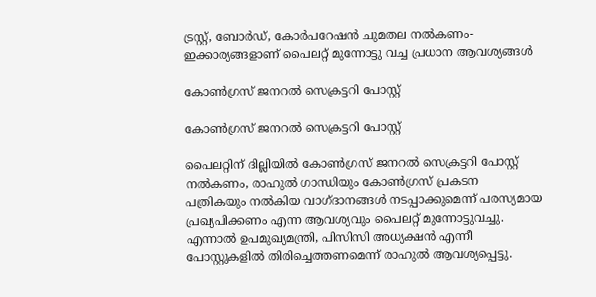ട്രസ്റ്റ്, ബോര്‍ഡ്, കോര്‍പറേഷന്‍ ചുമതല നല്‍കണം- ഇക്കാര്യങ്ങളാണ് പൈലറ്റ് മുന്നോട്ടു വച്ച പ്രധാന ആവശ്യങ്ങള്‍

കോണ്‍ഗ്രസ് ജനറല്‍ സെക്രട്ടറി പോസ്റ്റ്

കോണ്‍ഗ്രസ് ജനറല്‍ സെക്രട്ടറി പോസ്റ്റ്

പൈലറ്റിന് ദില്ലിയില്‍ കോണ്‍ഗ്രസ് ജനറല്‍ സെക്രട്ടറി പോസ്റ്റ് നല്‍കണം, രാഹുല്‍ ഗാന്ധിയും കോണ്‍ഗ്രസ് പ്രകടന പത്രികയും നല്‍കിയ വാഗ്ദാനങ്ങള്‍ നടപ്പാക്കുമെന്ന് പരസ്യമായ പ്രഖ്യപിക്കണം എന്ന ആവശ്യവും പൈലറ്റ് മുന്നോട്ടുവച്ചു. എന്നാല്‍ ഉപമുഖ്യമന്ത്രി, പിസിസി അധ്യക്ഷന്‍ എന്നീ പോസ്റ്റുകളില്‍ തിരിച്ചെത്തണമെന്ന് രാഹുല്‍ ആവശ്യപ്പെട്ടു.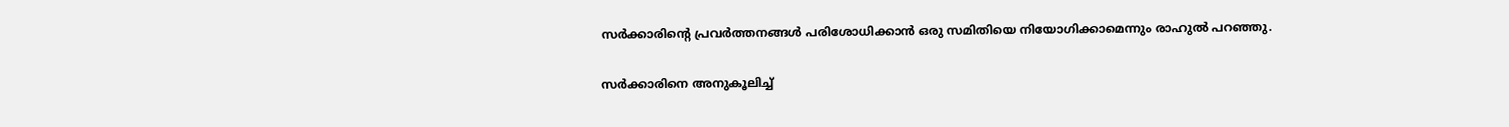സര്‍ക്കാരിന്റെ പ്രവര്‍ത്തനങ്ങള്‍ പരിശോധിക്കാന്‍ ഒരു സമിതിയെ നിയോഗിക്കാമെന്നും രാഹുല്‍ പറഞ്ഞു.

സര്‍ക്കാരിനെ അനുകൂലിച്ച്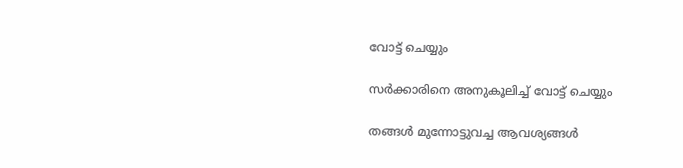വോട്ട് ചെയ്യും

സര്‍ക്കാരിനെ അനുകൂലിച്ച് വോട്ട് ചെയ്യും

തങ്ങള്‍ മുന്നോട്ടുവച്ച ആവശ്യങ്ങള്‍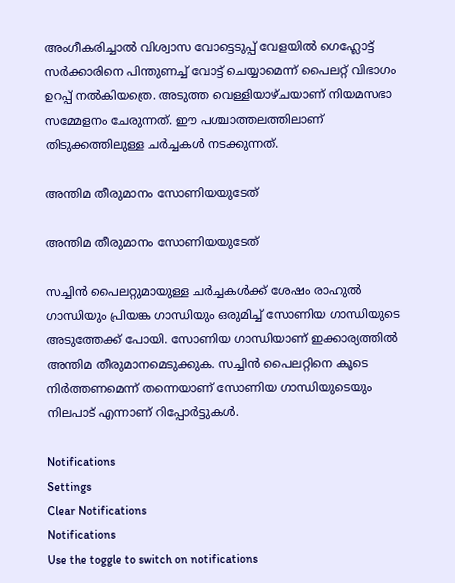അംഗീകരിച്ചാല്‍ വിശ്വാസ വോട്ടെടുപ്പ് വേളയില്‍ ഗെഹ്ലോട്ട് സര്‍ക്കാരിനെ പിന്തുണച്ച് വോട്ട് ചെയ്യാമെന്ന് പൈലറ്റ് വിഭാഗം ഉറപ്പ് നല്‍കിയത്രെ. അടുത്ത വെള്ളിയാഴ്ചയാണ് നിയമസഭാ സമ്മേളനം ചേരുന്നത്. ഈ പശ്ചാത്തലത്തിലാണ് തിടുക്കത്തിലുള്ള ചര്‍ച്ചകള്‍ നടക്കുന്നത്.

അന്തിമ തീരുമാനം സോണിയയുടേത്

അന്തിമ തീരുമാനം സോണിയയുടേത്

സച്ചിന്‍ പൈലറ്റുമായുള്ള ചര്‍ച്ചകള്‍ക്ക് ശേഷം രാഹുല്‍ ഗാന്ധിയും പ്രിയങ്ക ഗാന്ധിയും ഒരുമിച്ച് സോണിയ ഗാന്ധിയുടെ അടുത്തേക്ക് പോയി. സോണിയ ഗാന്ധിയാണ് ഇക്കാര്യത്തില്‍ അന്തിമ തീരുമാനമെടുക്കുക. സച്ചിന്‍ പൈലറ്റിനെ കൂടെ നിര്‍ത്തണമെന്ന് തന്നെയാണ് സോണിയ ഗാന്ധിയുടെയും നിലപാട് എന്നാണ് റിപ്പോര്‍ട്ടുകള്‍.

Notifications
Settings
Clear Notifications
Notifications
Use the toggle to switch on notifications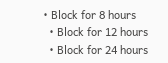• Block for 8 hours
  • Block for 12 hours
  • Block for 24 hours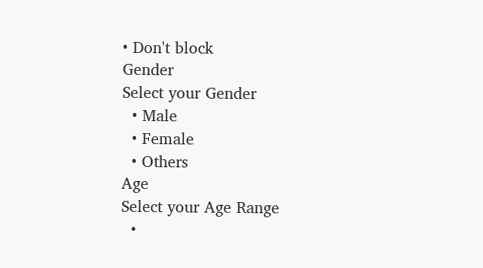• Don't block
Gender
Select your Gender
  • Male
  • Female
  • Others
Age
Select your Age Range
  •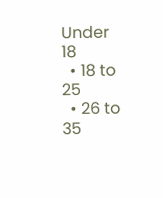Under 18
  • 18 to 25
  • 26 to 35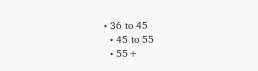• 36 to 45
  • 45 to 55
  • 55+